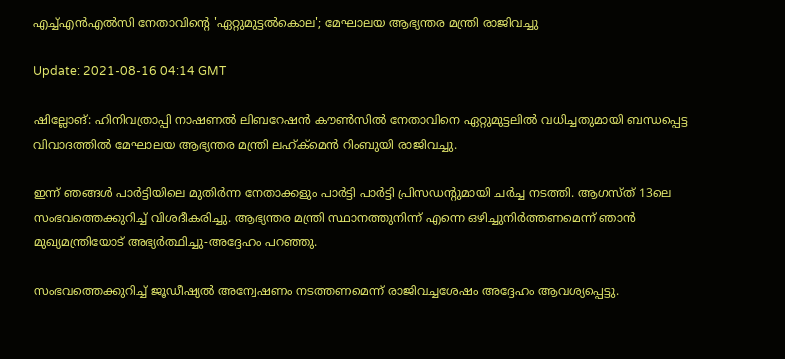എച്ച്എന്‍എല്‍സി നേതാവിന്റെ 'ഏറ്റുമുട്ടല്‍കൊല'; മേഘാലയ ആഭ്യന്തര മന്ത്രി രാജിവച്ചു

Update: 2021-08-16 04:14 GMT

ഷില്ലോങ്: ഹിനിവത്രാപ്പി നാഷണല്‍ ലിബറേഷന്‍ കൗണ്‍സില്‍ നേതാവിനെ ഏറ്റുമുട്ടലില്‍ വധിച്ചതുമായി ബന്ധപ്പെട്ട വിവാദത്തില്‍ മേഘാലയ ആഭ്യന്തര മന്ത്രി ലഹ്ക്‌മെന്‍ റിംബുയി രാജിവച്ചു.

ഇന്ന് ഞങ്ങള്‍ പാര്‍ട്ടിയിലെ മുതിര്‍ന്ന നേതാക്കളും പാര്‍ട്ടി പാര്‍ട്ടി പ്രിസഡന്റുമായി ചര്‍ച്ച നടത്തി. ആഗസ്ത് 13ലെ സംഭവത്തെക്കുറിച്ച് വിശദീകരിച്ചു. ആഭ്യന്തര മന്ത്രി സ്ഥാനത്തുനിന്ന് എന്നെ ഒഴിച്ചുനിര്‍ത്തണമെന്ന് ഞാന്‍ മുഖ്യമന്ത്രിയോട് അഭ്യര്‍ത്ഥിച്ചു-അദ്ദേഹം പറഞ്ഞു.

സംഭവത്തെക്കുറിച്ച് ജൂഡീഷ്യല്‍ അന്വേഷണം നടത്തണമെന്ന് രാജിവച്ചശേഷം അദ്ദേഹം ആവശ്യപ്പെട്ടു.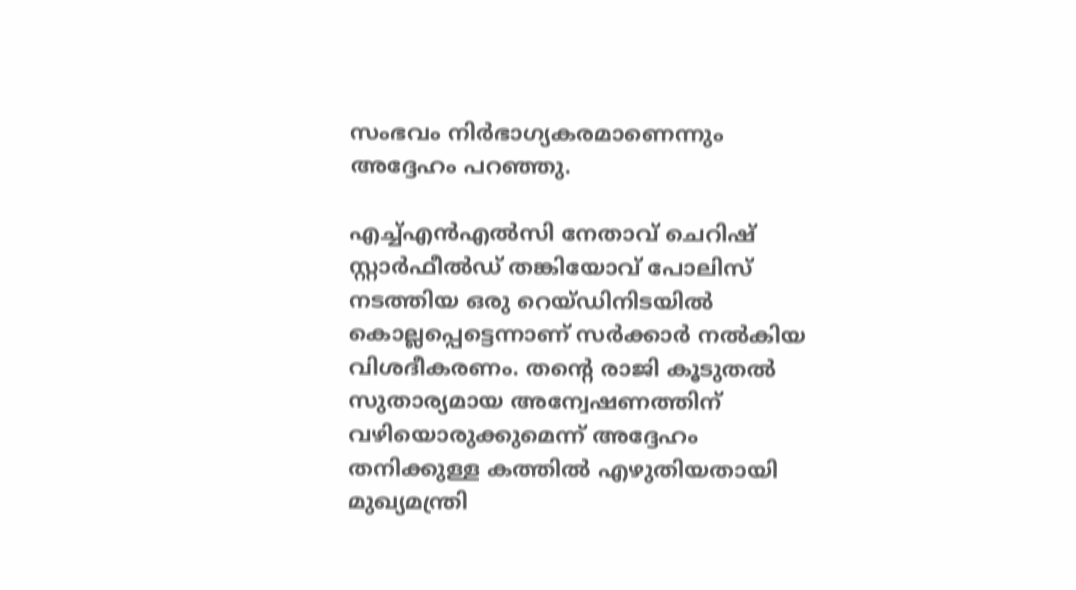സംഭവം നിര്‍ഭാഗ്യകരമാണെന്നും അദ്ദേഹം പറഞ്ഞു.

എച്ച്എന്‍എല്‍സി നേതാവ് ചെറിഷ് സ്റ്റാര്‍ഫീല്‍ഡ് തങ്കിയോവ് പോലിസ് നടത്തിയ ഒരു റെയ്ഡിനിടയില്‍ കൊല്ലപ്പെട്ടെന്നാണ് സര്‍ക്കാര്‍ നല്‍കിയ വിശദീകരണം. തന്റെ രാജി കൂടുതല്‍ സുതാര്യമായ അന്വേഷണത്തിന് വഴിയൊരുക്കുമെന്ന് അദ്ദേഹം തനിക്കുള്ള കത്തില്‍ എഴുതിയതായി മുഖ്യമന്ത്രി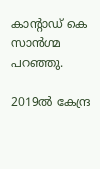കാന്റാഡ് കെ സാന്‍ഗ്മ പറഞ്ഞു.

2019ല്‍ കേന്ദ്ര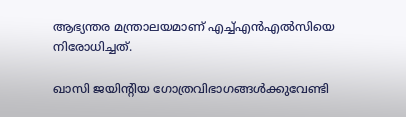ആഭ്യന്തര മന്ത്രാലയമാണ് എച്ച്എന്‍എല്‍സിയെ നിരോധിച്ചത്.

ഖാസി ജയിന്റിയ ഗോത്രവിഭാഗങ്ങള്‍ക്കുവേണ്ടി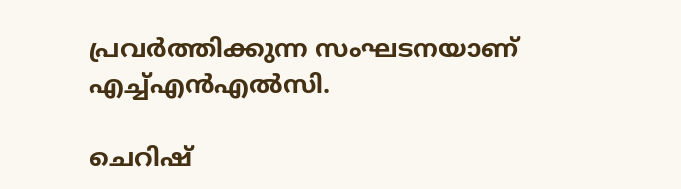പ്രവര്‍ത്തിക്കുന്ന സംഘടനയാണ് എച്ച്എന്‍എല്‍സി.

ചെറിഷ്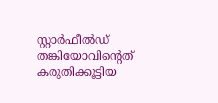സ്റ്റാര്‍ഫീല്‍ഡ് തങ്കിയോവിന്റെത് കരുതിക്കൂട്ടിയ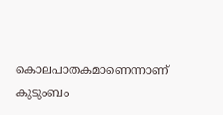കൊലപാതകമാണെന്നാണ് കുടുംബം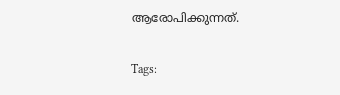ആരോപിക്കുന്നത്.

Tags: